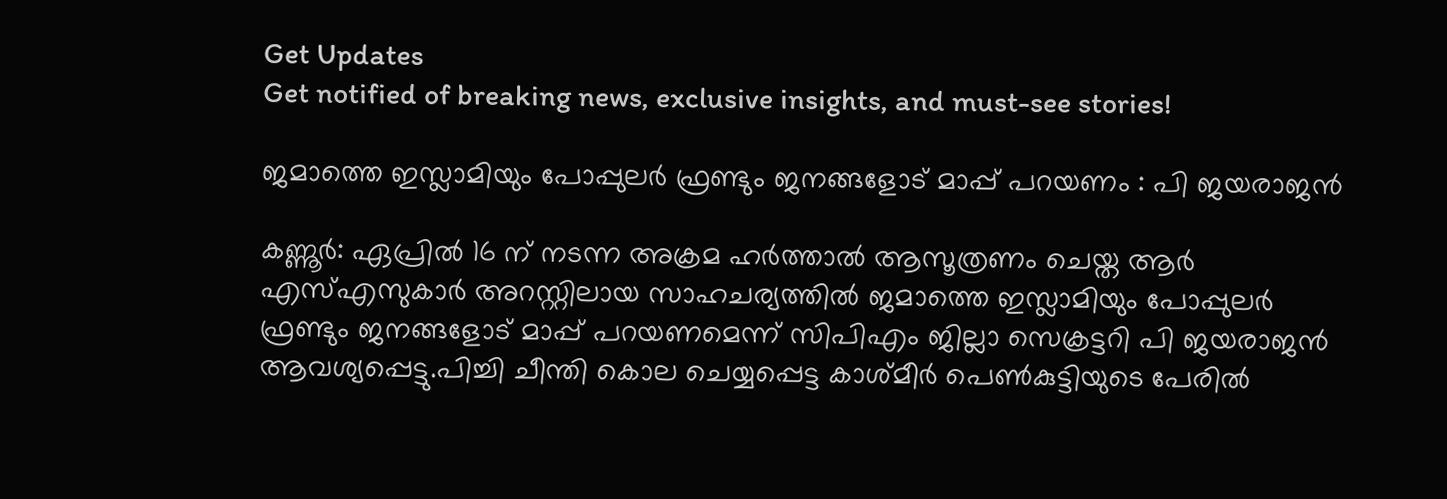Get Updates
Get notified of breaking news, exclusive insights, and must-see stories!

ജമാത്തെ ഇസ്ലാമിയും പോപ്പുലര്‍ ഫ്രണ്ടും ജനങ്ങളോട് മാപ്പ് പറയണം : പി ജയരാജൻ

കണ്ണൂര്‍: ഏപ്രില്‍ 16 ന് നടന്ന അക്രമ ഹര്‍ത്താല്‍ ആസൂത്രണം ചെയ്ത ആര്‍ എസ്എസുകാര്‍ അറസ്റ്റിലായ സാഹചര്യത്തില്‍ ജമാത്തെ ഇസ്ലാമിയും പോപ്പുലര്‍ ഫ്രണ്ടും ജനങ്ങളോട് മാപ്പ് പറയണമെന്ന് സിപിഎം ജില്ലാ സെക്രട്ടറി പി ജയരാജന്‍ ആവശ്യപ്പെട്ടു.പിച്ചി ചീന്തി കൊല ചെയ്യപ്പെട്ട കാശ്മീര്‍ പെണ്‍കുട്ടിയുടെ പേരില്‍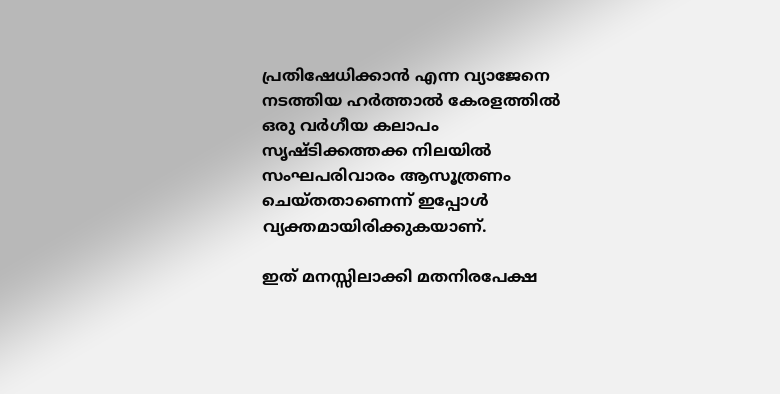പ്രതിഷേധിക്കാന്‍ എന്ന വ്യാജേനെ നടത്തിയ ഹര്‍ത്താല്‍ കേരളത്തില്‍ ഒരു വര്‍ഗീയ കലാപം സൃഷ്ടിക്കത്തക്ക നിലയില്‍ സംഘപരിവാരം ആസൂത്രണം ചെയ്തതാണെന്ന് ഇപ്പോള്‍ വ്യക്തമായിരിക്കുകയാണ്.

ഇത് മനസ്സിലാക്കി മതനിരപേക്ഷ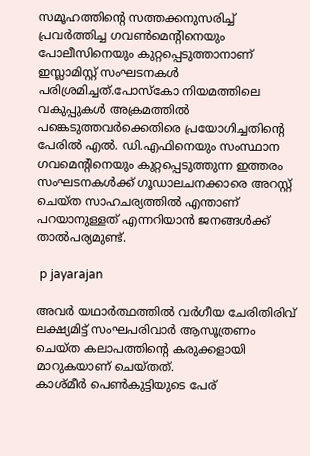സമൂഹത്തിന്റെ സത്തക്കനുസരിച്ച് പ്രവര്‍ത്തിച്ച ഗവണ്‍മെന്റിനെയും പോലീസിനെയും കുറ്റപ്പെടുത്താനാണ് ഇസ്ലാമിസ്റ്റ് സംഘടനകള്‍ പരിശ്രമിച്ചത്.പോസ്‌കോ നിയമത്തിലെ വകുപ്പുകള്‍ അക്രമത്തില്‍ പങ്കെടുത്തവര്‍ക്കെതിരെ പ്രയോഗിച്ചതിന്റെ പേരില്‍ എല്‍. ഡി.എഫിനെയും സംസ്ഥാന ഗവമെന്റിനെയും കുറ്റപ്പെടുത്തുന്ന ഇത്തരം സംഘടനകള്‍ക്ക് ഗൂഡാലചനക്കാരെ അറസ്റ്റ് ചെയ്ത സാഹചര്യത്തില്‍ എന്താണ് പറയാനുള്ളത് എന്നറിയാന്‍ ജനങ്ങള്‍ക്ക് താല്‍പര്യമുണ്ട്.

 p jayarajan

അവര്‍ യഥാര്‍ത്ഥത്തില്‍ വര്‍ഗീയ ചേരിതിരിവ് ലക്ഷ്യമിട്ട് സംഘപരിവാര്‍ ആസൂത്രണം ചെയ്ത കലാപത്തിന്റെ കരുക്കളായി മാറുകയാണ് ചെയ്തത്.
കാശ്മീര്‍ പെണ്‍കുട്ടിയുടെ പേര്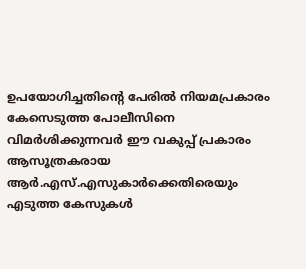ഉപയോഗിച്ചതിന്റെ പേരില്‍ നിയമപ്രകാരം കേസെടുത്ത പോലീസിനെ വിമര്‍ശിക്കുന്നവര്‍ ഈ വകുപ്പ് പ്രകാരം ആസൂത്രകരായ ആര്‍.എസ്.എസുകാര്‍ക്കെതിരെയും എടുത്ത കേസുകള്‍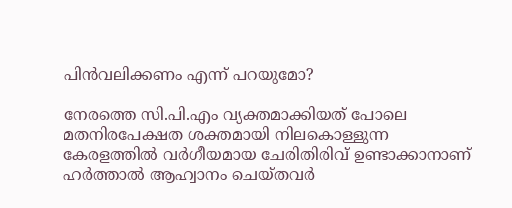പിന്‍വലിക്കണം എന്ന് പറയുമോ?

നേരത്തെ സി.പി.എം വ്യക്തമാക്കിയത് പോലെ മതനിരപേക്ഷത ശക്തമായി നിലകൊള്ളുന്ന കേരളത്തില്‍ വര്‍ഗീയമായ ചേരിതിരിവ് ഉണ്ടാക്കാനാണ് ഹര്‍ത്താല്‍ ആഹ്വാനം ചെയ്തവര്‍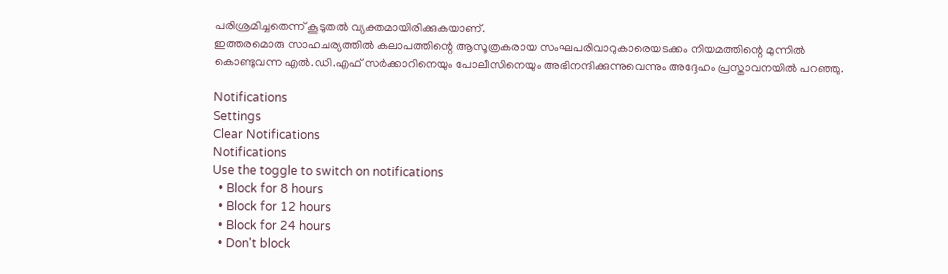പരിശ്രമിച്ചതെന്ന് കൂടുതല്‍ വ്യക്തമായിരിക്കുകയാണ്.
ഇത്തരമൊരു സാഹചര്യത്തില്‍ കലാപത്തിന്റെ ആസൂത്രകരായ സംഘപരിവാറുകാരെയടക്കം നിയമത്തിന്റെ മുന്നില്‍ കൊണ്ടുവന്ന എല്‍.ഡി.എഫ് സര്‍ക്കാറിനെയും പോലീസിനെയും അഭിനന്ദിക്കുന്നുവെന്നും അദ്ദേഹം പ്രസ്താവനയില്‍ പറഞ്ഞു.

Notifications
Settings
Clear Notifications
Notifications
Use the toggle to switch on notifications
  • Block for 8 hours
  • Block for 12 hours
  • Block for 24 hours
  • Don't block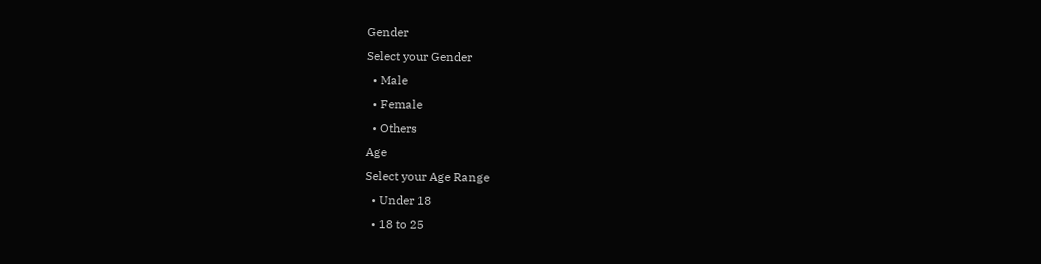Gender
Select your Gender
  • Male
  • Female
  • Others
Age
Select your Age Range
  • Under 18
  • 18 to 25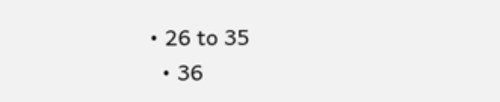• 26 to 35
  • 36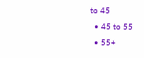to 45
  • 45 to 55
  • 55+